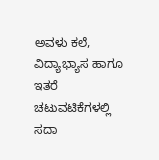ಅವಳು ಕಲೆ, ವಿದ್ಯಾಭ್ಯಾಸ ಹಾಗೂ ಇತರೆ ಚಟುವಟಿಕೆಗಳಲ್ಲಿ ಸದಾ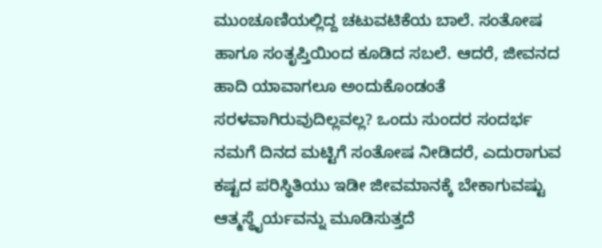ಮುಂಚೂಣಿಯಲ್ಲಿದ್ದ ಚಟುವಟಿಕೆಯ ಬಾಲೆ. ಸಂತೋಷ ಹಾಗೂ ಸಂತೃಪ್ತಿಯಿಂದ ಕೂಡಿದ ಸಬಲೆ. ಆದರೆ, ಜೀವನದ ಹಾದಿ ಯಾವಾಗಲೂ ಅಂದುಕೊಂಡಂತೆ ಸರಳವಾಗಿರುವುದಿಲ್ಲವಲ್ಲ? ಒಂದು ಸುಂದರ ಸಂದರ್ಭ ನಮಗೆ ದಿನದ ಮಟ್ಟಿಗೆ ಸಂತೋಷ ನೀಡಿದರೆ, ಎದುರಾಗುವ ಕಷ್ಟದ ಪರಿಸ್ಥಿತಿಯು ಇಡೀ ಜೀವಮಾನಕ್ಕೆ ಬೇಕಾಗುವಷ್ಟು ಆತ್ಮಸ್ಥೈರ್ಯವನ್ನು ಮೂಡಿಸುತ್ತದೆ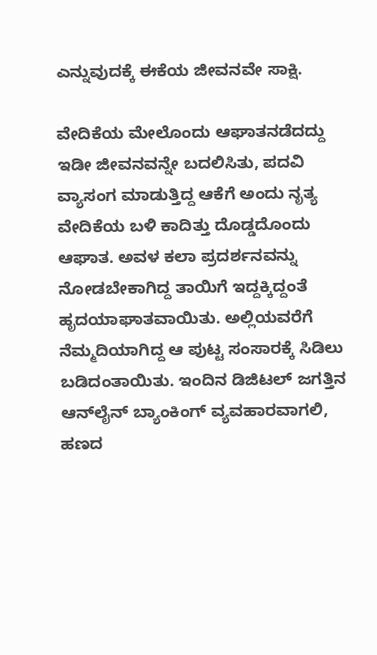ಎನ್ನುವುದಕ್ಕೆ ಈಕೆಯ ಜೀವನವೇ ಸಾಕ್ಷಿ.

ವೇದಿಕೆಯ ಮೇಲೊಂದು ಆಘಾತನಡೆದದ್ದು ಇಡೀ ಜೀವನವನ್ನೇ ಬದಲಿಸಿತು, ಪದವಿ ವ್ಯಾಸಂಗ ಮಾಡುತ್ತಿದ್ದ ಆಕೆಗೆ ಅಂದು ನೃತ್ಯ ವೇದಿಕೆಯ ಬಳಿ ಕಾದಿತ್ತು ದೊಡ್ಡದೊಂದು ಆಘಾತ. ಅವಳ ಕಲಾ ಪ್ರದರ್ಶನವನ್ನು ನೋಡಬೇಕಾಗಿದ್ದ ತಾಯಿಗೆ ಇದ್ದಕ್ಕಿದ್ದಂತೆ ಹೃದಯಾಘಾತವಾಯಿತು. ಅಲ್ಲಿಯವರೆಗೆ ನೆಮ್ಮದಿಯಾಗಿದ್ದ ಆ ಪುಟ್ಟ ಸಂಸಾರಕ್ಕೆ ಸಿಡಿಲು ಬಡಿದಂತಾಯಿತು. ಇಂದಿನ ಡಿಜಿಟಲ್ ಜಗತ್ತಿನ ಆನ್‌ಲೈನ್ ಬ್ಯಾಂಕಿಂಗ್ ವ್ಯವಹಾರವಾಗಲಿ, ಹಣದ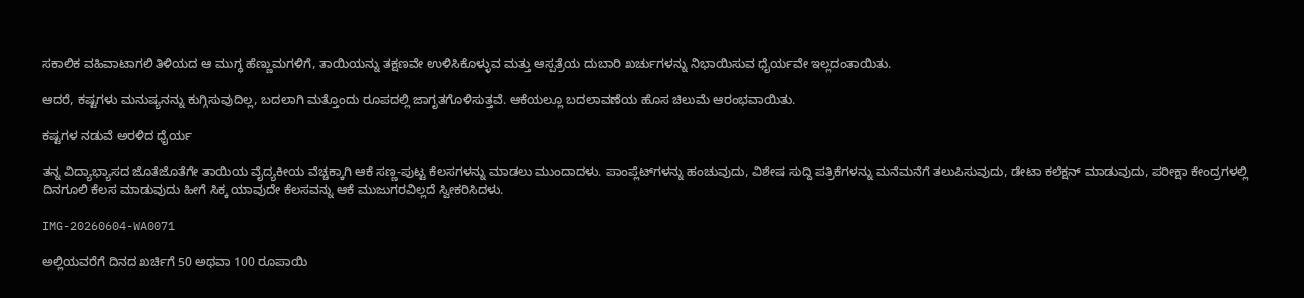ಸಕಾಲಿಕ ವಹಿವಾಟಾಗಲಿ ತಿಳಿಯದ ಆ ಮುಗ್ಧ ಹೆಣ್ಣುಮಗಳಿಗೆ, ತಾಯಿಯನ್ನು ತಕ್ಷಣವೇ ಉಳಿಸಿಕೊಳ್ಳುವ ಮತ್ತು ಆಸ್ಪತ್ರೆಯ ದುಬಾರಿ ಖರ್ಚುಗಳನ್ನು ನಿಭಾಯಿಸುವ ಧೈರ್ಯವೇ ಇಲ್ಲದಂತಾಯಿತು.

ಆದರೆ, ಕಷ್ಟಗಳು ಮನುಷ್ಯನನ್ನು ಕುಗ್ಗಿಸುವುದಿಲ್ಲ, ಬದಲಾಗಿ ಮತ್ತೊಂದು ರೂಪದಲ್ಲಿ ಜಾಗೃತಗೊಳಿಸುತ್ತವೆ. ಆಕೆಯಲ್ಲೂ ಬದಲಾವಣೆಯ ಹೊಸ ಚಿಲುಮೆ ಆರಂಭವಾಯಿತು.

ಕಷ್ಟಗಳ ನಡುವೆ ಅರಳಿದ ಧೈರ್ಯ

ತನ್ನ ವಿದ್ಯಾಭ್ಯಾಸದ ಜೊತೆಜೊತೆಗೇ ತಾಯಿಯ ವೈದ್ಯಕೀಯ ವೆಚ್ಚಕ್ಕಾಗಿ ಆಕೆ ಸಣ್ಣ-ಪುಟ್ಟ ಕೆಲಸಗಳನ್ನು ಮಾಡಲು ಮುಂದಾದಳು. ಪಾಂಪ್ಲೆಟ್‌ಗಳನ್ನು ಹಂಚುವುದು, ವಿಶೇಷ ಸುದ್ದಿ ಪತ್ರಿಕೆಗಳನ್ನು ಮನೆಮನೆಗೆ ತಲುಪಿಸುವುದು, ಡೇಟಾ ಕಲೆಕ್ಷನ್ ಮಾಡುವುದು, ಪರೀಕ್ಷಾ ಕೇಂದ್ರಗಳಲ್ಲಿ ದಿನಗೂಲಿ ಕೆಲಸ ಮಾಡುವುದು ಹೀಗೆ ಸಿಕ್ಕ ಯಾವುದೇ ಕೆಲಸವನ್ನು ಆಕೆ ಮುಜುಗರವಿಲ್ಲದೆ ಸ್ವೀಕರಿಸಿದಳು.

IMG-20260604-WA0071

ಅಲ್ಲಿಯವರೆಗೆ ದಿನದ ಖರ್ಚಿಗೆ 50 ಅಥವಾ 100 ರೂಪಾಯಿ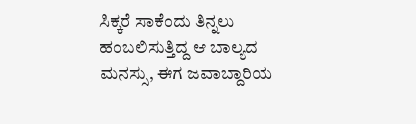ಸಿಕ್ಕರೆ ಸಾಕೆಂದು ತಿನ್ನಲು ಹಂಬಲಿಸುತ್ತಿದ್ದ ಆ ಬಾಲ್ಯದ ಮನಸ್ಸು, ಈಗ ಜವಾಬ್ದಾರಿಯ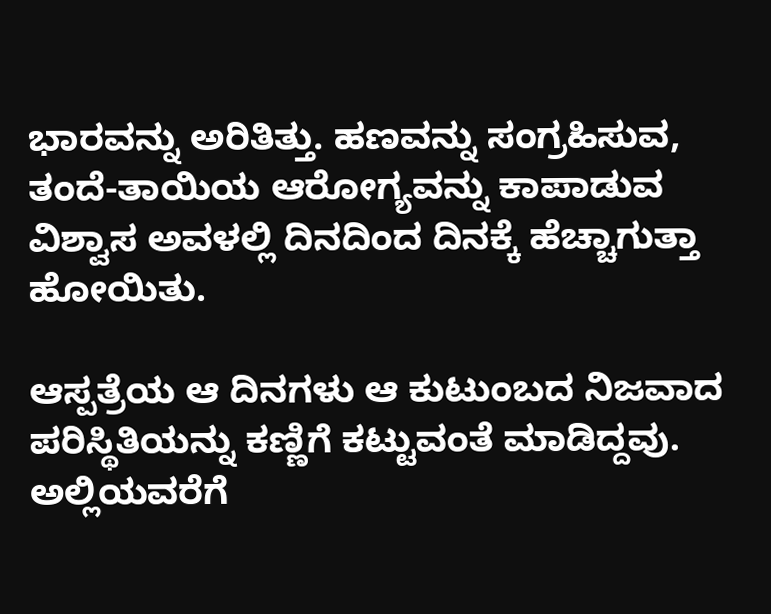ಭಾರವನ್ನು ಅರಿತಿತ್ತು. ಹಣವನ್ನು ಸಂಗ್ರಹಿಸುವ, ತಂದೆ-ತಾಯಿಯ ಆರೋಗ್ಯವನ್ನು ಕಾಪಾಡುವ ವಿಶ್ವಾಸ ಅವಳಲ್ಲಿ ದಿನದಿಂದ ದಿನಕ್ಕೆ ಹೆಚ್ಚಾಗುತ್ತಾ ಹೋಯಿತು.

ಆಸ್ಪತ್ರೆಯ ಆ ದಿನಗಳು ಆ ಕುಟುಂಬದ ನಿಜವಾದ ಪರಿಸ್ಥಿತಿಯನ್ನು ಕಣ್ಣಿಗೆ ಕಟ್ಟುವಂತೆ ಮಾಡಿದ್ದವು. ಅಲ್ಲಿಯವರೆಗೆ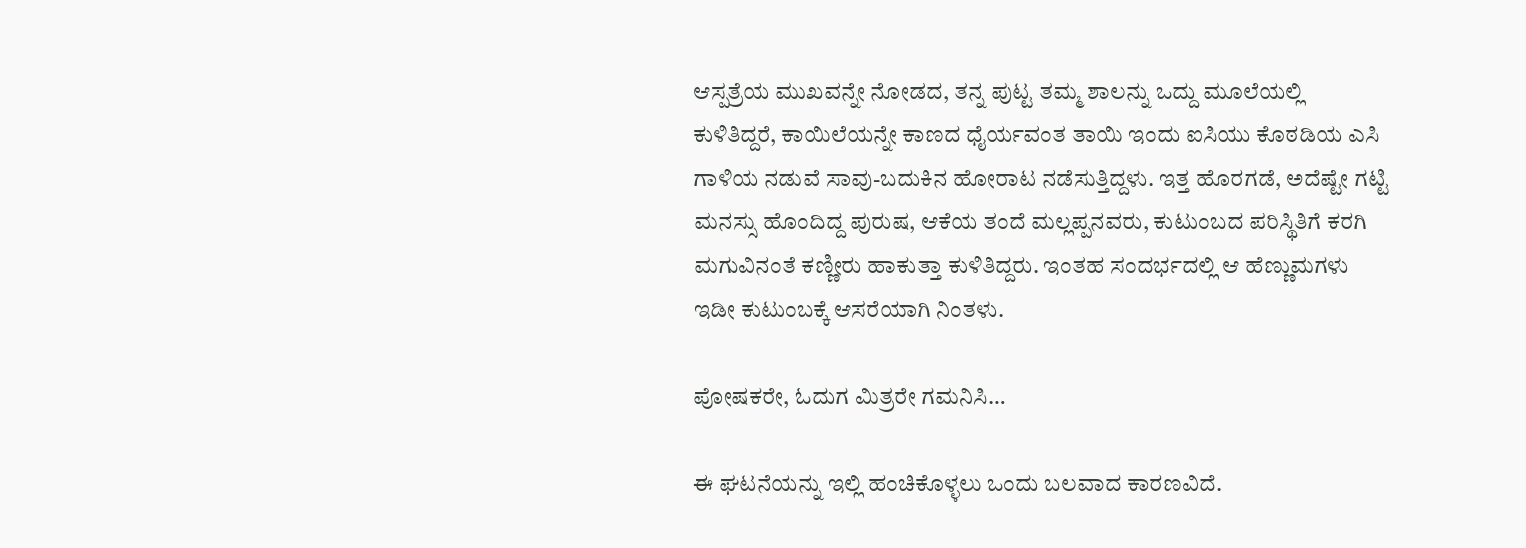ಆಸ್ಪತ್ರೆಯ ಮುಖವನ್ನೇ ನೋಡದ, ತನ್ನ ಪುಟ್ಟ ತಮ್ಮ ಶಾಲನ್ನು ಒದ್ದು ಮೂಲೆಯಲ್ಲಿ ಕುಳಿತಿದ್ದರೆ, ಕಾಯಿಲೆಯನ್ನೇ ಕಾಣದ ಧೈರ್ಯವಂತ ತಾಯಿ ಇಂದು ಐಸಿಯು ಕೊಠಡಿಯ ಎಸಿ ಗಾಳಿಯ ನಡುವೆ ಸಾವು-ಬದುಕಿನ ಹೋರಾಟ ನಡೆಸುತ್ತಿದ್ದಳು. ಇತ್ತ ಹೊರಗಡೆ, ಅದೆಷ್ಟೇ ಗಟ್ಟಿ ಮನಸ್ಸು ಹೊಂದಿದ್ದ ಪುರುಷ, ಆಕೆಯ ತಂದೆ ಮಲ್ಲಪ್ಪನವರು, ಕುಟುಂಬದ ಪರಿಸ್ಥಿತಿಗೆ ಕರಗಿ ಮಗುವಿನಂತೆ ಕಣ್ಣೀರು ಹಾಕುತ್ತಾ ಕುಳಿತಿದ್ದರು. ಇಂತಹ ಸಂದರ್ಭದಲ್ಲಿ ಆ ಹೆಣ್ಣುಮಗಳು ಇಡೀ ಕುಟುಂಬಕ್ಕೆ ಆಸರೆಯಾಗಿ ನಿಂತಳು.

ಪೋಷಕರೇ, ಓದುಗ ಮಿತ್ರರೇ ಗಮನಿಸಿ…

ಈ ಘಟನೆಯನ್ನು ಇಲ್ಲಿ ಹಂಚಿಕೊಳ್ಳಲು ಒಂದು ಬಲವಾದ ಕಾರಣವಿದೆ.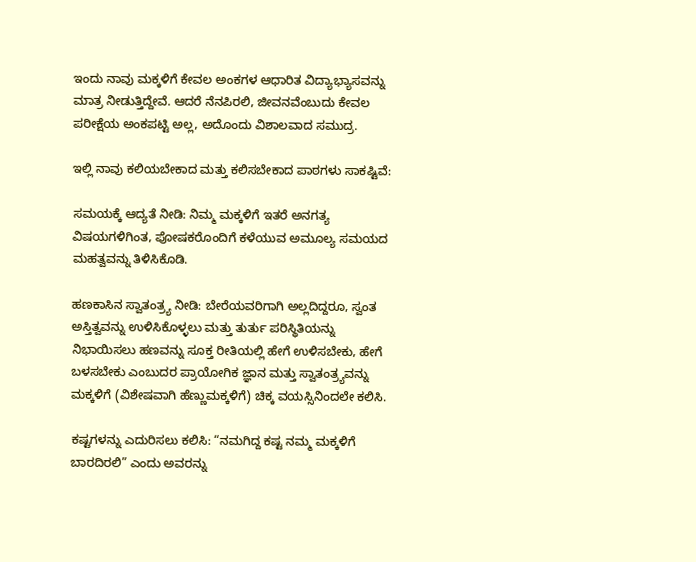ಇಂದು ನಾವು ಮಕ್ಕಳಿಗೆ ಕೇವಲ ಅಂಕಗಳ ಆಧಾರಿತ ವಿದ್ಯಾಭ್ಯಾಸವನ್ನು ಮಾತ್ರ ನೀಡುತ್ತಿದ್ದೇವೆ. ಆದರೆ ನೆನಪಿರಲಿ, ಜೀವನವೆಂಬುದು ಕೇವಲ ಪರೀಕ್ಷೆಯ ಅಂಕಪಟ್ಟಿ ಅಲ್ಲ, ಅದೊಂದು ವಿಶಾಲವಾದ ಸಮುದ್ರ.

ಇಲ್ಲಿ ನಾವು ಕಲಿಯಬೇಕಾದ ಮತ್ತು ಕಲಿಸಬೇಕಾದ ಪಾಠಗಳು ಸಾಕಷ್ಟಿವೆ:

ಸಮಯಕ್ಕೆ ಆದ್ಯತೆ ನೀಡಿ: ನಿಮ್ಮ ಮಕ್ಕಳಿಗೆ ಇತರೆ ಅನಗತ್ಯ ವಿಷಯಗಳಿಗಿಂತ, ಪೋಷಕರೊಂದಿಗೆ ಕಳೆಯುವ ಅಮೂಲ್ಯ ಸಮಯದ ಮಹತ್ವವನ್ನು ತಿಳಿಸಿಕೊಡಿ.

ಹಣಕಾಸಿನ ಸ್ವಾತಂತ್ರ್ಯ ನೀಡಿ: ಬೇರೆಯವರಿಗಾಗಿ ಅಲ್ಲದಿದ್ದರೂ, ಸ್ವಂತ ಅಸ್ತಿತ್ವವನ್ನು ಉಳಿಸಿಕೊಳ್ಳಲು ಮತ್ತು ತುರ್ತು ಪರಿಸ್ಥಿತಿಯನ್ನು ನಿಭಾಯಿಸಲು ಹಣವನ್ನು ಸೂಕ್ತ ರೀತಿಯಲ್ಲಿ ಹೇಗೆ ಉಳಿಸಬೇಕು, ಹೇಗೆ ಬಳಸಬೇಕು ಎಂಬುದರ ಪ್ರಾಯೋಗಿಕ ಜ್ಞಾನ ಮತ್ತು ಸ್ವಾತಂತ್ರ್ಯವನ್ನು ಮಕ್ಕಳಿಗೆ (ವಿಶೇಷವಾಗಿ ಹೆಣ್ಣುಮಕ್ಕಳಿಗೆ) ಚಿಕ್ಕ ವಯಸ್ಸಿನಿಂದಲೇ ಕಲಿಸಿ.

ಕಷ್ಟಗಳನ್ನು ಎದುರಿಸಲು ಕಲಿಸಿ: “ನಮಗಿದ್ದ ಕಷ್ಟ ನಮ್ಮ ಮಕ್ಕಳಿಗೆ ಬಾರದಿರಲಿ” ಎಂದು ಅವರನ್ನು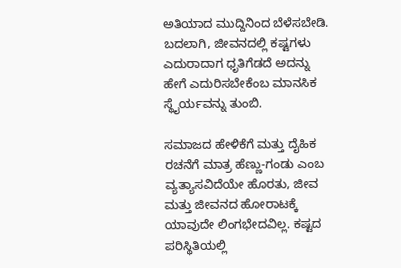ಅತಿಯಾದ ಮುದ್ದಿನಿಂದ ಬೆಳೆಸಬೇಡಿ. ಬದಲಾಗಿ, ಜೀವನದಲ್ಲಿ ಕಷ್ಟಗಳು ಎದುರಾದಾಗ ಧೃತಿಗೆಡದೆ ಅದನ್ನು ಹೇಗೆ ಎದುರಿಸಬೇಕೆಂಬ ಮಾನಸಿಕ ಸ್ಥೈರ್ಯವನ್ನು ತುಂಬಿ.

ಸಮಾಜದ ಹೇಳಿಕೆಗೆ ಮತ್ತು ದೈಹಿಕ ರಚನೆಗೆ ಮಾತ್ರ ಹೆಣ್ಣು-ಗಂಡು ಎಂಬ ವ್ಯತ್ಯಾಸವಿದೆಯೇ ಹೊರತು, ಜೀವ ಮತ್ತು ಜೀವನದ ಹೋರಾಟಕ್ಕೆ ಯಾವುದೇ ಲಿಂಗಭೇದವಿಲ್ಲ. ಕಷ್ಟದ ಪರಿಸ್ಥಿತಿಯಲ್ಲಿ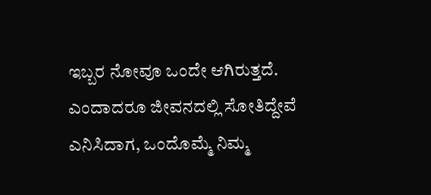ಇಬ್ಬರ ನೋವೂ ಒಂದೇ ಆಗಿರುತ್ತದೆ. ಎಂದಾದರೂ ಜೀವನದಲ್ಲಿ ಸೋತಿದ್ದೇವೆ ಎನಿಸಿದಾಗ, ಒಂದೊಮ್ಮೆ ನಿಮ್ಮ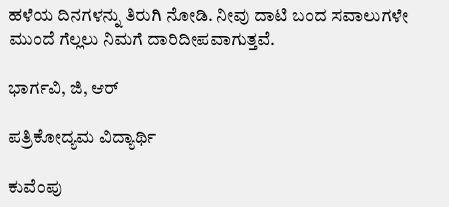ಹಳೆಯ ದಿನಗಳನ್ನು ತಿರುಗಿ ನೋಡಿ. ನೀವು ದಾಟಿ ಬಂದ ಸವಾಲುಗಳೇ ಮುಂದೆ ಗೆಲ್ಲಲು ನಿಮಗೆ ದಾರಿದೀಪವಾಗುತ್ತವೆ.

ಭಾರ್ಗವಿ, ಜಿ, ಆರ್

ಪತ್ರಿಕೋದ್ಯಮ ವಿದ್ಯಾರ್ಥಿ

ಕುವೆಂಪು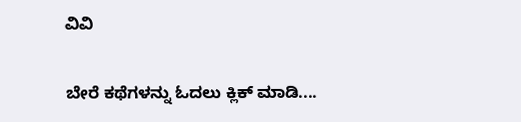ವಿವಿ

ಬೇರೆ ಕಥೆಗಳನ್ನು ಓದಲು ಕ್ಲಿಕ್ ಮಾಡಿ....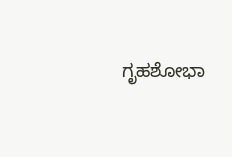ಗೃಹಶೋಭಾ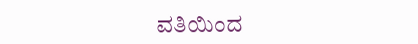ವತಿಯಿಂದ